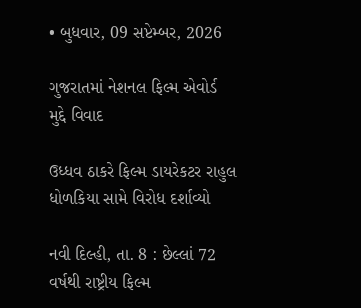• બુધવાર, 09 સપ્ટેમ્બર, 2026

ગુજરાતમાં નેશનલ ફિલ્મ એવોર્ડ મુદ્દે વિવાદ

ઉધ્ધવ ઠાકરે ફિલ્મ ડાયરેકટર રાહુલ ધોળકિયા સામે વિરોધ દર્શાવ્યો

નવી દિલ્હી, તા. 8 : છેલ્લાં 72 વર્ષથી રાષ્ટ્રીય ફિલ્મ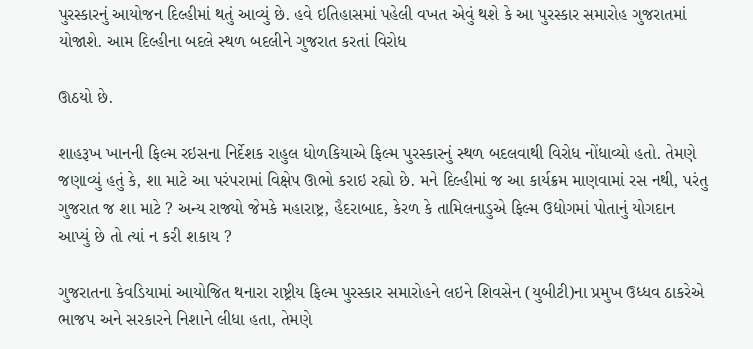પુરસ્કારનું આયોજન દિલ્હીમાં થતું આવ્યું છે. હવે ઇતિહાસમાં પહેલી વખત એવું થશે કે આ પુરસ્કાર સમારોહ ગુજરાતમાં યોજાશે. આમ દિલ્હીના બદલે સ્થળ બદલીને ગુજરાત કરતાં વિરોધ

ઊઠયો છે.

શાહરૂખ ખાનની ફિલ્મ રઇસના નિર્દેશક રાહુલ ધોળકિયાએ ફિલ્મ પુરસ્કારનું સ્થળ બદલવાથી વિરોધ નોંધાવ્યો હતો. તેમણે જણાવ્યું હતું કે, શા માટે આ પરંપરામાં વિક્ષેપ ઊભો કરાઇ રહ્યો છે. મને દિલ્હીમાં જ આ કાર્યક્રમ માણવામાં રસ નથી, પરંતુ ગુજરાત જ શા માટે ? અન્ય રાજ્યો જેમકે મહારાષ્ટ્ર, હૈદરાબાદ, કેરળ કે તામિલનાડુએ ફિલ્મ ઉદ્યોગમાં પોતાનું યોગદાન આપ્યું છે તો ત્યાં ન કરી શકાય ?

ગુજરાતના કેવડિયામાં આયોજિત થનારા રાષ્ટ્રીય ફિલ્મ પુરસ્કાર સમારોહને લઇને શિવસેન (યુબીટી)ના પ્રમુખ ઉધ્ધવ ઠાકરેએ ભાજપ અને સરકારને નિશાને લીધા હતા, તેમણે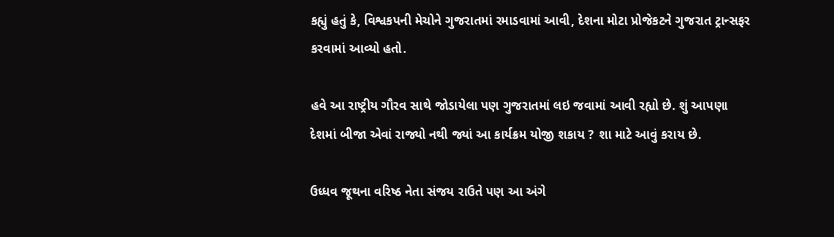કહ્યું હતું કે, વિશ્વકપની મેચોને ગુજરાતમાં રમાડવામાં આવી, દેશના મોટા પ્રોજેકટને ગુજરાત ટ્રાન્સફર કરવામાં આવ્યો હતો.

હવે આ રાષ્ટ્રીય ગૌરવ સાથે જોડાયેલા પણ ગુજરાતમાં લઇ જવામાં આવી રહ્યો છે. શું આપણા દેશમાં બીજા એવાં રાજ્યો નથી જ્યાં આ કાર્યક્રમ યોજી શકાય ? શા માટે આવું કરાય છે.

ઉધ્ધવ જૂથના વરિષ્ઠ નેતા સંજય રાઉતે પણ આ અંગે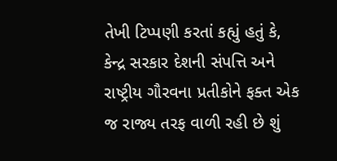તેખી ટિપ્પણી કરતાં કહ્યું હતું કે, કેન્દ્ર સરકાર દેશની સંપત્તિ અને રાષ્ટ્રીય ગૌરવના પ્રતીકોને ફક્ત એક જ રાજ્ય તરફ વાળી રહી છે શું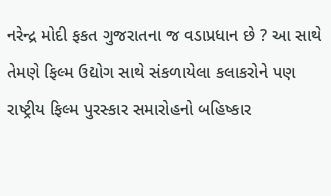નરેન્દ્ર મોદી ફકત ગુજરાતના જ વડાપ્રધાન છે ? આ સાથે તેમણે ફિલ્મ ઉદ્યોગ સાથે સંકળાયેલા કલાકરોને પણ રાષ્ટ્રીય ફિલ્મ પુરસ્કાર સમારોહનો બહિષ્કાર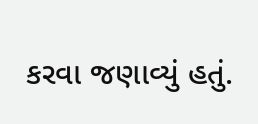કરવા જણાવ્યું હતું.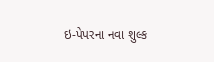ઇ-પેપરના નવા શુલ્ક